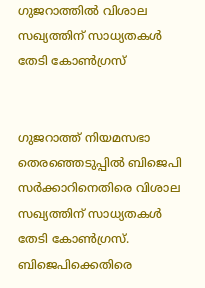ഗുജറാത്തില്‍ വിശാല സഖ്യത്തിന് സാധ്യതകള്‍ തേടി കോണ്‍ഗ്രസ്


ഗുജറാത്ത് നിയമസഭാ തെരഞ്ഞെടുപ്പില്‍ ബിജെപി സര്‍ക്കാറിനെതിരെ വിശാല സഖ്യത്തിന് സാധ്യതകള്‍ തേടി കോണ്‍ഗ്രസ്. ബിജെപിക്കെതിരെ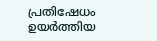പ്രതിഷേധം ഉയര്‍ത്തിയ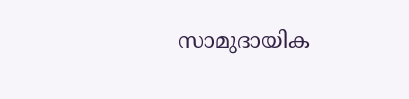സാമുദായിക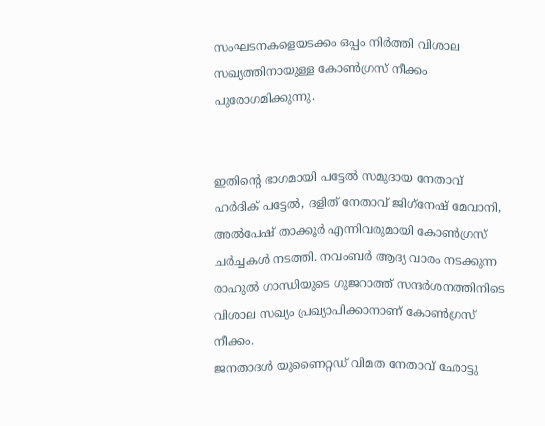സംഘടനകളെയടക്കം ഒപ്പം നിര്‍ത്തി വിശാല സഖ്യത്തിനായുള്ള കോണ്‍ഗ്രസ് നീക്കം പുരോഗമിക്കുന്നു.


ഇതിന്റെ ഭാഗമായി പട്ടേല്‍ സമുദായ നേതാവ് ഹര്‍ദിക് പട്ടേല്‍, ദളിത് നേതാവ് ജിഗ്‌നേഷ് മേവാനി, അല്‍പേഷ് താക്കൂര്‍ എന്നിവരുമായി കോണ്‍ഗ്രസ് ചര്‍ച്ചകള്‍ നടത്തി. നവംബര്‍ ആദ്യ വാരം നടക്കുന്ന രാഹുല്‍ ഗാന്ധിയുടെ ഗുജറാത്ത് സന്ദര്‍ശനത്തിനിടെ വിശാല സഖ്യം പ്രഖ്യാപിക്കാനാണ് കോണ്‍ഗ്രസ് നീക്കം.
ജനതാദള്‍ യുണൈറ്റഡ് വിമത നേതാവ് ഛോട്ടു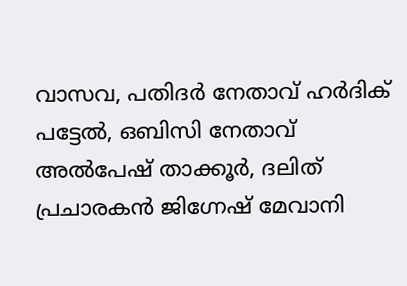വാസവ, പതിദര്‍ നേതാവ് ഹര്‍ദിക് പട്ടേല്‍, ഒബിസി നേതാവ് അല്‍പേഷ് താക്കൂര്‍, ദലിത് പ്രചാരകന്‍ ജിഗ്നേഷ് മേവാനി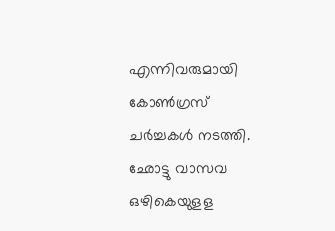എന്നിവരുമായി കോണ്‍ഗ്രസ് ചര്‍ച്ചകള്‍ നടത്തി. ഛോട്ടു വാസവ ഒഴികെയുളള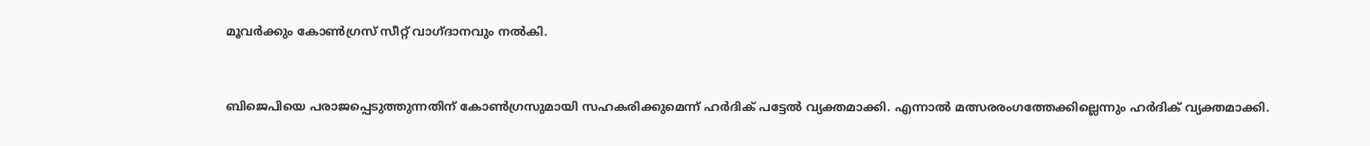മൂവര്‍ക്കും കോണ്‍ഗ്രസ് സീറ്റ് വാഗ്ദാനവും നല്‍കി.


ബിജെപിയെ പരാജപ്പെടുത്തുന്നതിന് കോണ്‍ഗ്രസുമായി സഹകരിക്കുമെന്ന് ഹര്‍ദിക് പട്ടേല്‍ വ്യക്തമാക്കി. എന്നാല്‍ മത്സരരംഗത്തേക്കില്ലെന്നും ഹര്‍ദിക് വ്യക്തമാക്കി.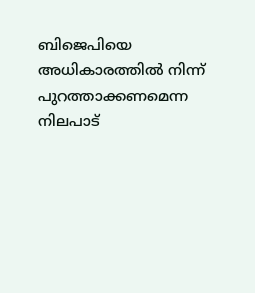ബിജെപിയെ അധികാരത്തില്‍ നിന്ന് പുറത്താക്കണമെന്ന നിലപാട്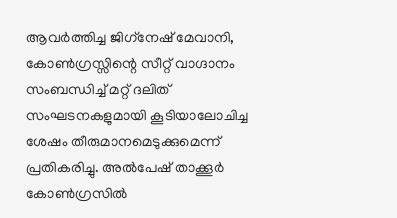ആവര്‍ത്തിച്ച ജിഗ്‌നേഷ് മേവാനി, കോണ്‍ഗ്രസ്സിന്റെ സീറ്റ് വാഗ്ദാനം സംബന്ധിച്ച് മറ്റ് ദലിത് സംഘടനകളുമായി കൂടിയാലോചിച്ച ശേഷം തീരുമാനമെടുക്കുമെന്ന് പ്രതികരിച്ചു. അല്‍പേഷ് താക്കൂര്‍ കോണ്‍ഗ്രസില്‍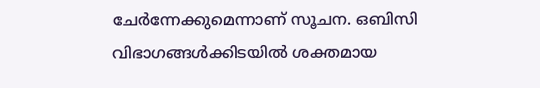ചേര്‍ന്നേക്കുമെന്നാണ് സൂചന. ഒബിസി വിഭാഗങ്ങള്‍ക്കിടയില്‍ ശക്തമായ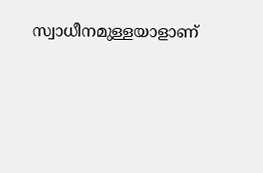സ്വാധീനമുള്ളയാളാണ്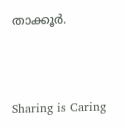താക്കൂര്‍.



Sharing is Caring